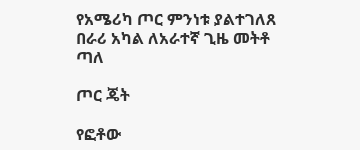የአሜሪካ ጦር ምንነቱ ያልተገለጸ በራሪ አካል ለአራተኛ ጊዜ መትቶ ጣለ

ጦር ጄት

የፎቶው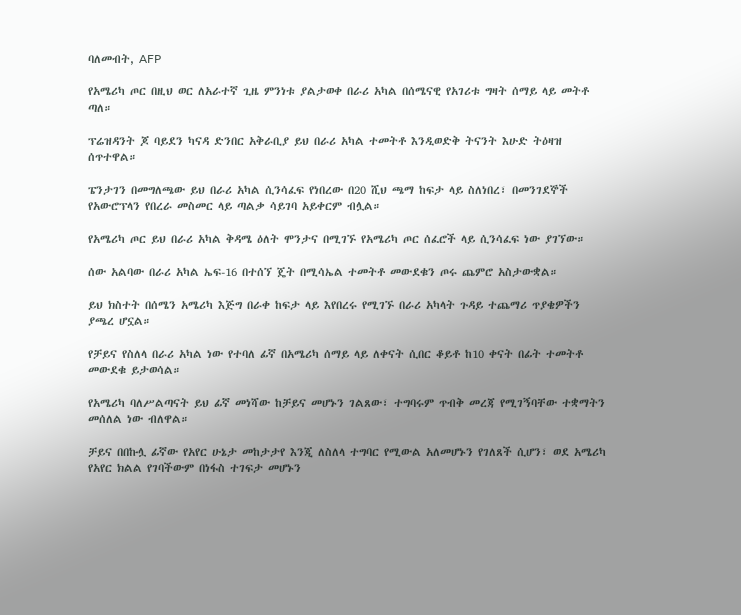ባለመብት, AFP

የአሜሪካ ጦር በዚህ ወር ለአራተኛ ጊዜ ምንነቱ ያልታወቀ በራሪ አካል በሰሜናዊ የአገሪቱ ግዛት ሰማይ ላይ መትቶ ጣለ።

ፕሬዝዳንት ጆ ባይደን ካናዳ ድንበር አቅራቢያ ይህ በራሪ አካል ተመትቶ እንዲወድቅ ትናንት እሁድ ትዕዛዝ ሰጥተዋል።

ፔንታገን በመግለጫው ይህ በራሪ አካል ሲንሳፈፍ የነበረው በ20 ሺህ ጫማ ከፍታ ላይ ስለነበረ፣ በመንገደኞች የአውሮፕላን የበረራ መስመር ላይ ጣልቃ ሳይገባ አይቀርም ብሏል።

የአሜሪካ ጦር ይህ በራሪ አካል ቅዳሜ ዕለት ሞንታና በሚገኙ የአሜሪካ ጦር ሰፈሮች ላይ ሲንሳፈፍ ነው ያገኘው።

ሰው አልባው በራሪ አካል ኤፍ-16 በተሰኘ ጄት በሚሳኤል ተመትቶ መውደቁን ጦሩ ጨምሮ አስታውቋል።

ይህ ክስተት በሰሜን አሜሪካ እጅግ በራቀ ከፍታ ላይ እየበረሩ የሚገኙ በራሪ አካላት ጉዳይ ተጨማሪ ጥያቄዎችን ያጫረ ሆኗል።

የቻይና የስለላ በራሪ አካል ነው የተባለ ፊኛ በአሜሪካ ሰማይ ላይ ለቀናት ሲበር ቆይቶ ከ10 ቀናት በፊት ተመትቶ መውደቁ ይታወሳል።

የአሜሪካ ባለሥልጣናት ይህ ፊኛ መነሻው ከቻይና መሆኑን ገልጸው፣ ተግባሩም ጥብቅ መረጃ የሚገኝባቸው ተቋማትን መሰለል ነው ብለዋል።

ቻይና በበኩሏ ፊኛው የአየር ሁኔታ መከታታየ እንጂ ለስለላ ተግባር የሚውል አለመሆኑን የገለጸች ሲሆን፣ ወደ አሜሪካ የአየር ክልል የገባችውም በነፋስ ተገፍታ መሆኑን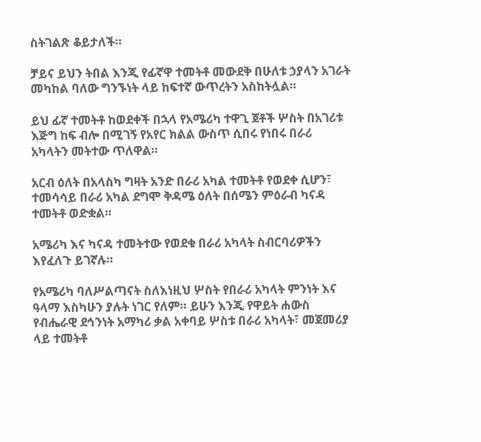ስትገልጽ ቆይታለች።

ቻይና ይህን ትበል እንጂ የፊኛዋ ተመትቶ መውደቅ በሁለቱ ኃያላን አገራት መካከል ባለው ግንኙነት ላይ ከፍተኛ ውጥረትን አስከትሏል።

ይህ ፊኛ ተመትቶ ከወደቀች በኋላ የአሜሪካ ተዋጊ ጀቶች ሦስት በአገሪቱ እጅግ ከፍ ብሎ በሚገኝ የአየር ክልል ውስጥ ሲበሩ የነበሩ በራሪ አካላትን መትተው ጥለዋል።

አርብ ዕለት በአላስካ ግዛት አንድ በራሪ አካል ተመትቶ የወደቀ ሲሆን፣ ተመሳሳይ በራሪ አካል ደግሞ ቅዳሜ ዕለት በሰሜን ምዕራብ ካናዳ ተመትቶ ወድቋል።

አሜሪካ እና ካናዳ ተመትተው የወደቁ በራሪ አካላት ስብርባሪዎችን እየፈለጉ ይገኛሉ።

የአሜሪካ ባለሥልጣናት ስለእነዚህ ሦስት የበራሪ አካላት ምንነት እና ዓላማ እስካሁን ያሉት ነገር የለም። ይሁን እንጂ የዋይት ሐውስ የብሔራዊ ደኅንነት አማካሪ ቃል አቀባይ ሦስቱ በራሪ አካላት፣ መጀመሪያ ላይ ተመትቶ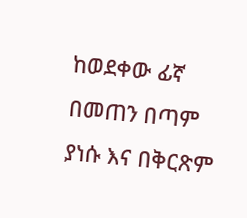ከወደቀው ፊኛ በመጠን በጣም ያነሱ እና በቅርጽም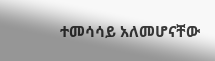ተመሳሳይ አለመሆናቸው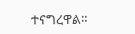ተናግረዋል።